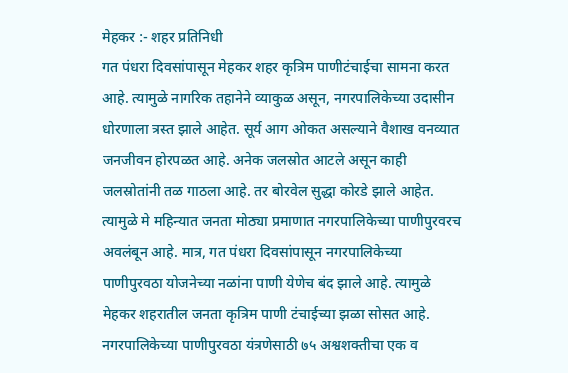मेहकर :- शहर प्रतिनिधी
गत पंधरा दिवसांपासून मेहकर शहर कृत्रिम पाणीटंचाईचा सामना करत आहे. त्यामुळे नागरिक तहानेने व्याकुळ असून, नगरपालिकेच्या उदासीन धोरणाला त्रस्त झाले आहेत. सूर्य आग ओकत असल्याने वैशाख वनव्यात जनजीवन होरपळत आहे. अनेक जलस्रोत आटले असून काही जलस्रोतांनी तळ गाठला आहे. तर बोरवेल सुद्धा कोरडे झाले आहेत. त्यामुळे मे महिन्यात जनता मोठ्या प्रमाणात नगरपालिकेच्या पाणीपुरवरच अवलंबून आहे. मात्र, गत पंधरा दिवसांपासून नगरपालिकेच्या पाणीपुरवठा योजनेच्या नळांना पाणी येणेच बंद झाले आहे. त्यामुळे मेहकर शहरातील जनता कृत्रिम पाणी टंचाईच्या झळा सोसत आहे.
नगरपालिकेच्या पाणीपुरवठा यंत्रणेसाठी ७५ अश्वशक्तीचा एक व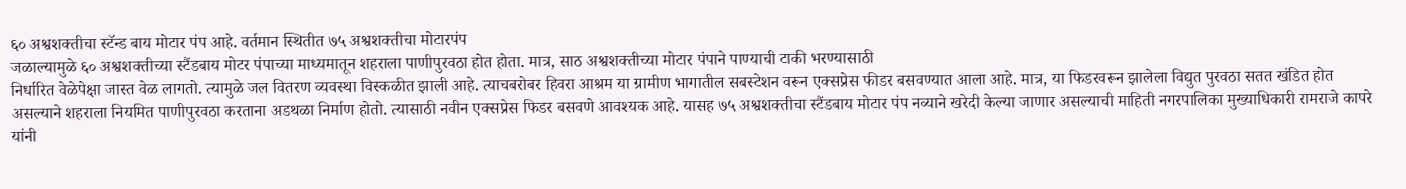६० अश्वशक्तीचा स्टॅन्ड बाय मोटार पंप आहे. वर्तमान स्थितीत ७५ अश्वशक्तीचा मोटारपंप
जळाल्यामुळे ६० अश्वशक्तीच्या स्टैंडबाय मोटर पंपाच्या माध्यमातून शहराला पाणीपुरवठा होत होता. मात्र, साठ अश्वशक्तीच्या मोटार पंपाने पाण्याची टाकी भरण्यासाठी
निर्धारित वेळेपेक्षा जास्त वेळ लागतो. त्यामुळे जल वितरण व्यवस्था विस्कळीत झाली आहे. त्याचबरोबर हिवरा आश्रम या ग्रामीण भागातील सबस्टेशन वरून एक्सप्रेस फीडर बसवण्यात आला आहे. मात्र, या फिडरवरून झालेला विद्युत पुरवठा सतत खंडित होत असल्याने शहराला नियमित पाणीपुरवठा करताना अडथळा निर्माण होतो. त्यासाठी नवीन एक्सप्रेस फिडर बसवणे आवश्यक आहे. यासह ७५ अश्वशक्तीचा स्टैंडबाय मोटार पंप नव्याने खरेदी केल्या जाणार असल्याची माहिती नगरपालिका मुख्याधिकारी रामराजे कापरे यांनी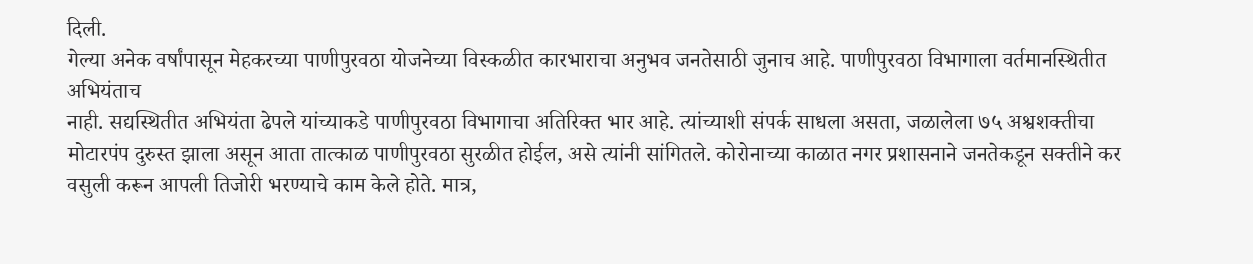दिली.
गेल्या अनेक वर्षांपासून मेहकरच्या पाणीपुरवठा योजनेच्या विस्कळीत कारभाराचा अनुभव जनतेसाठी जुनाच आहे. पाणीपुरवठा विभागाला वर्तमानस्थितीत अभियंताच
नाही. सद्यस्थितीत अभियंता ढेपले यांच्याकडे पाणीपुरवठा विभागाचा अतिरिक्त भार आहे. त्यांच्याशी संपर्क साधला असता, जळालेला ७५ अश्वशक्तीचा मोटारपंप दुरुस्त झाला असून आता तात्काळ पाणीपुरवठा सुरळीत होईल, असे त्यांनी सांगितले. कोरोनाच्या काळात नगर प्रशासनाने जनतेकडून सक्तीने कर वसुली करून आपली तिजोरी भरण्याचे काम केले होते. मात्र,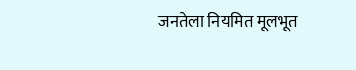जनतेला नियमित मूलभूत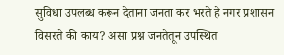सुविधा उपलब्ध करून देताना जनता कर भरते हे नगर प्रशासन विसरते की काय? असा प्रश्न जनतेतून उपस्थित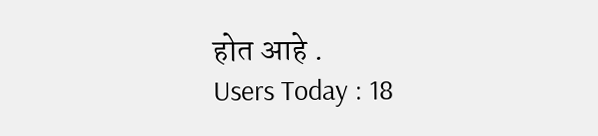होत आहे .
Users Today : 18